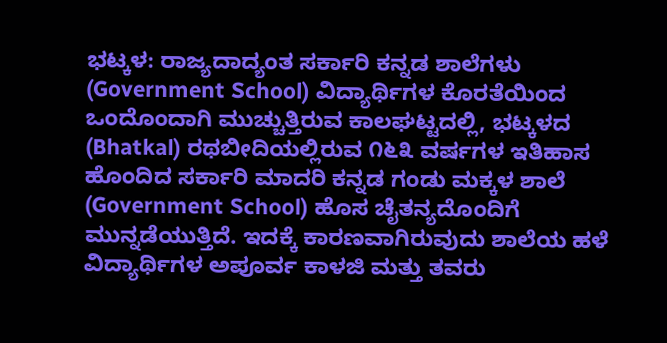ಭಟ್ಕಳ: ರಾಜ್ಯದಾದ್ಯಂತ ಸರ್ಕಾರಿ ಕನ್ನಡ ಶಾಲೆಗಳು (Government School) ವಿದ್ಯಾರ್ಥಿಗಳ ಕೊರತೆಯಿಂದ ಒಂದೊಂದಾಗಿ ಮುಚ್ಚುತ್ತಿರುವ ಕಾಲಘಟ್ಟದಲ್ಲಿ, ಭಟ್ಕಳದ (Bhatkal) ರಥಬೀದಿಯಲ್ಲಿರುವ ೧೬೩ ವರ್ಷಗಳ ಇತಿಹಾಸ ಹೊಂದಿದ ಸರ್ಕಾರಿ ಮಾದರಿ ಕನ್ನಡ ಗಂಡು ಮಕ್ಕಳ ಶಾಲೆ (Government School) ಹೊಸ ಚೈತನ್ಯದೊಂದಿಗೆ ಮುನ್ನಡೆಯುತ್ತಿದೆ. ಇದಕ್ಕೆ ಕಾರಣವಾಗಿರುವುದು ಶಾಲೆಯ ಹಳೆ ವಿದ್ಯಾರ್ಥಿಗಳ ಅಪೂರ್ವ ಕಾಳಜಿ ಮತ್ತು ತವರು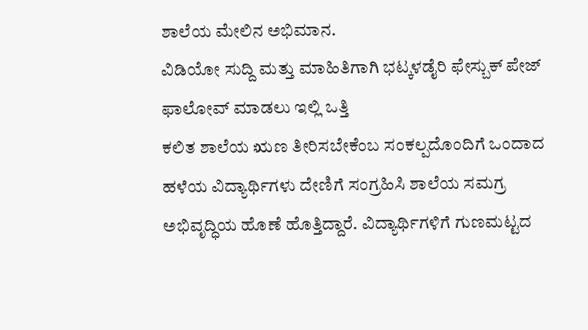ಶಾಲೆಯ ಮೇಲಿನ ಅಭಿಮಾನ.
ವಿಡಿಯೋ ಸುದ್ದಿ ಮತ್ತು ಮಾಹಿತಿಗಾಗಿ ಭಟ್ಕಳಡೈರಿ ಫೇಸ್ಬುಕ್ ಪೇಜ್ ಫಾಲೋವ್ ಮಾಡಲು ಇಲ್ಲಿ ಒತ್ತಿ
ಕಲಿತ ಶಾಲೆಯ ಋಣ ತೀರಿಸಬೇಕೆಂಬ ಸಂಕಲ್ಪದೊಂದಿಗೆ ಒಂದಾದ ಹಳೆಯ ವಿದ್ಯಾರ್ಥಿಗಳು ದೇಣಿಗೆ ಸಂಗ್ರಹಿಸಿ ಶಾಲೆಯ ಸಮಗ್ರ ಅಭಿವೃದ್ಧಿಯ ಹೊಣೆ ಹೊತ್ತಿದ್ದಾರೆ. ವಿದ್ಯಾರ್ಥಿಗಳಿಗೆ ಗುಣಮಟ್ಟದ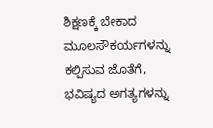ಶಿಕ್ಷಣಕ್ಕೆ ಬೇಕಾದ ಮೂಲಸೌಕರ್ಯಗಳನ್ನು ಕಲ್ಪಿಸುವ ಜೊತೆಗೆ, ಭವಿಷ್ಯದ ಅಗತ್ಯಗಳನ್ನು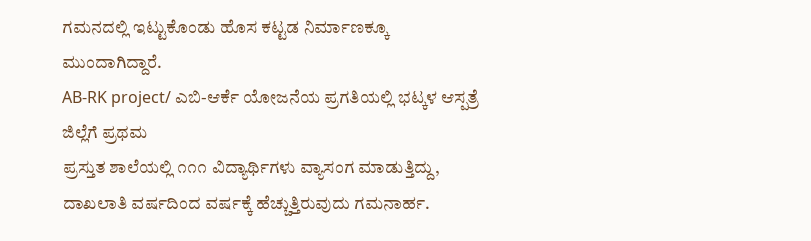ಗಮನದಲ್ಲಿ ಇಟ್ಟುಕೊಂಡು ಹೊಸ ಕಟ್ಟಡ ನಿರ್ಮಾಣಕ್ಕೂ ಮುಂದಾಗಿದ್ದಾರೆ.
AB-RK project/ ಎಬಿ-ಆರ್ಕೆ ಯೋಜನೆಯ ಪ್ರಗತಿಯಲ್ಲಿ ಭಟ್ಕಳ ಆಸ್ಪತ್ರೆ ಜಿಲ್ಲೆಗೆ ಪ್ರಥಮ
ಪ್ರಸ್ತುತ ಶಾಲೆಯಲ್ಲಿ ೧೧೧ ವಿದ್ಯಾರ್ಥಿಗಳು ವ್ಯಾಸಂಗ ಮಾಡುತ್ತಿದ್ದು, ದಾಖಲಾತಿ ವರ್ಷದಿಂದ ವರ್ಷಕ್ಕೆ ಹೆಚ್ಚುತ್ತಿರುವುದು ಗಮನಾರ್ಹ.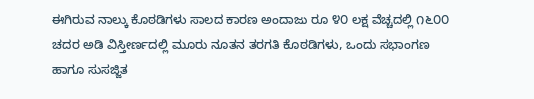ಈಗಿರುವ ನಾಲ್ಕು ಕೊಠಡಿಗಳು ಸಾಲದ ಕಾರಣ ಅಂದಾಜು ರೂ ೪೦ ಲಕ್ಷ ವೆಚ್ಚದಲ್ಲಿ ೧೬೦೦ ಚದರ ಅಡಿ ವಿಸ್ತೀರ್ಣದಲ್ಲಿ ಮೂರು ನೂತನ ತರಗತಿ ಕೊಠಡಿಗಳು, ಒಂದು ಸಭಾಂಗಣ ಹಾಗೂ ಸುಸಜ್ಜಿತ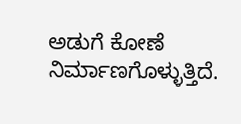ಅಡುಗೆ ಕೋಣೆ ನಿರ್ಮಾಣಗೊಳ್ಳುತ್ತಿದೆ.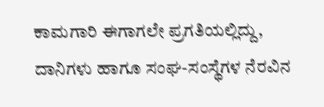ಕಾಮಗಾರಿ ಈಗಾಗಲೇ ಪ್ರಗತಿಯಲ್ಲಿದ್ದು, ದಾನಿಗಳು ಹಾಗೂ ಸಂಘ-ಸಂಸ್ಥೆಗಳ ನೆರವಿನ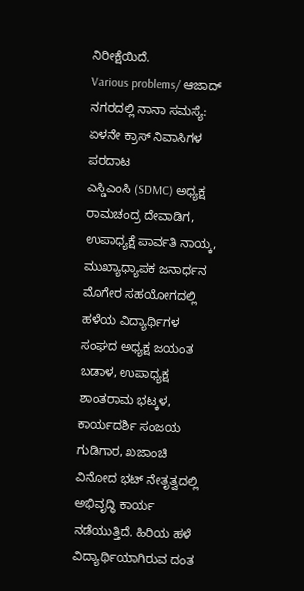ನಿರೀಕ್ಷೆಯಿದೆ.
Various problems/ ಆಜಾದ್ ನಗರದಲ್ಲಿ ನಾನಾ ಸಮಸ್ಯೆ: ಏಳನೇ ಕ್ರಾಸ್ ನಿವಾಸಿಗಳ ಪರದಾಟ
ಎಸ್ಡಿಎಂಸಿ (SDMC) ಅಧ್ಯಕ್ಷ ರಾಮಚಂದ್ರ ದೇವಾಡಿಗ, ಉಪಾಧ್ಯಕ್ಷೆ ಪಾರ್ವತಿ ನಾಯ್ಕ, ಮುಖ್ಯಾಧ್ಯಾಪಕ ಜನಾರ್ಧನ ಮೊಗೇರ ಸಹಯೋಗದಲ್ಲಿ ಹಳೆಯ ವಿದ್ಯಾರ್ಥಿಗಳ ಸಂಘದ ಅಧ್ಯಕ್ಷ ಜಯಂತ ಬಡಾಳ, ಉಪಾಧ್ಯಕ್ಷ ಶಾಂತರಾಮ ಭಟ್ಕಳ, ಕಾರ್ಯದರ್ಶಿ ಸಂಜಯ ಗುಡಿಗಾರ, ಖಜಾಂಚಿ ವಿನೋದ ಭಟ್ ನೇತೃತ್ವದಲ್ಲಿ ಅಭಿವೃದ್ಧಿ ಕಾರ್ಯ ನಡೆಯುತ್ತಿದೆ. ಹಿರಿಯ ಹಳೆ ವಿದ್ಯಾರ್ಥಿಯಾಗಿರುವ ದಂತ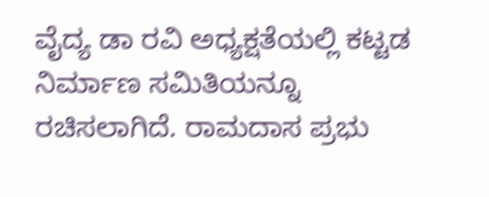ವೈದ್ಯ ಡಾ ರವಿ ಅಧ್ಯಕ್ಷತೆಯಲ್ಲಿ ಕಟ್ಟಡ ನಿರ್ಮಾಣ ಸಮಿತಿಯನ್ನೂ ರಚಿಸಲಾಗಿದೆ. ರಾಮದಾಸ ಪ್ರಭು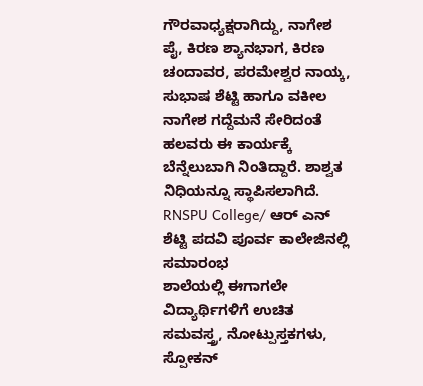ಗೌರವಾಧ್ಯಕ್ಷರಾಗಿದ್ದು, ನಾಗೇಶ ಪೈ, ಕಿರಣ ಶ್ಯಾನಭಾಗ, ಕಿರಣ ಚಂದಾವರ, ಪರಮೇಶ್ವರ ನಾಯ್ಕ, ಸುಭಾಷ ಶೆಟ್ಟಿ ಹಾಗೂ ವಕೀಲ ನಾಗೇಶ ಗದ್ದೆಮನೆ ಸೇರಿದಂತೆ ಹಲವರು ಈ ಕಾರ್ಯಕ್ಕೆ ಬೆನ್ನೆಲುಬಾಗಿ ನಿಂತಿದ್ದಾರೆ. ಶಾಶ್ವತ ನಿಧಿಯನ್ನೂ ಸ್ಥಾಪಿಸಲಾಗಿದೆ.
RNSPU College/ ಆರ್ ಎನ್ ಶೆಟ್ಟಿ ಪದವಿ ಪೂರ್ವ ಕಾಲೇಜಿನಲ್ಲಿ ಸಮಾರಂಭ
ಶಾಲೆಯಲ್ಲಿ ಈಗಾಗಲೇ ವಿದ್ಯಾರ್ಥಿಗಳಿಗೆ ಉಚಿತ ಸಮವಸ್ತ್ರ, ನೋಟ್ಪುಸ್ತಕಗಳು, ಸ್ಪೋಕನ್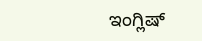ಇಂಗ್ಲಿಷ್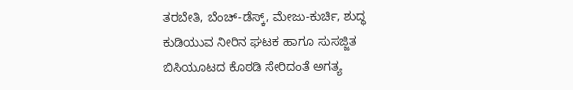ತರಬೇತಿ, ಬೆಂಚ್-ಡೆಸ್ಕ್, ಮೇಜು-ಕುರ್ಚಿ, ಶುದ್ಧ ಕುಡಿಯುವ ನೀರಿನ ಘಟಕ ಹಾಗೂ ಸುಸಜ್ಜಿತ ಬಿಸಿಯೂಟದ ಕೊಠಡಿ ಸೇರಿದಂತೆ ಅಗತ್ಯ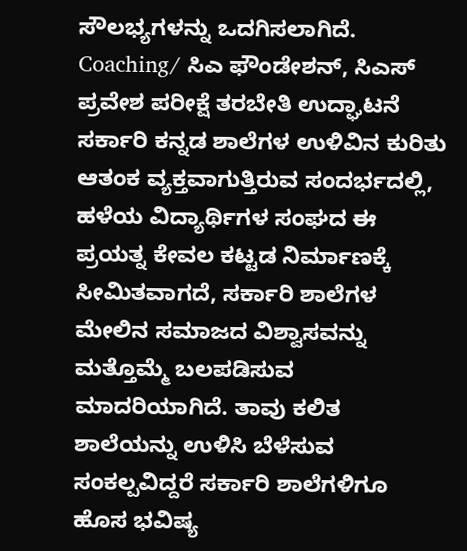ಸೌಲಭ್ಯಗಳನ್ನು ಒದಗಿಸಲಾಗಿದೆ.
Coaching/ ಸಿಎ ಫೌಂಡೇಶನ್, ಸಿಎಸ್ ಪ್ರವೇಶ ಪರೀಕ್ಷೆ ತರಬೇತಿ ಉದ್ಘಾಟನೆ
ಸರ್ಕಾರಿ ಕನ್ನಡ ಶಾಲೆಗಳ ಉಳಿವಿನ ಕುರಿತು ಆತಂಕ ವ್ಯಕ್ತವಾಗುತ್ತಿರುವ ಸಂದರ್ಭದಲ್ಲಿ, ಹಳೆಯ ವಿದ್ಯಾರ್ಥಿಗಳ ಸಂಘದ ಈ ಪ್ರಯತ್ನ ಕೇವಲ ಕಟ್ಟಡ ನಿರ್ಮಾಣಕ್ಕೆ ಸೀಮಿತವಾಗದೆ, ಸರ್ಕಾರಿ ಶಾಲೆಗಳ ಮೇಲಿನ ಸಮಾಜದ ವಿಶ್ವಾಸವನ್ನು ಮತ್ತೊಮ್ಮೆ ಬಲಪಡಿಸುವ ಮಾದರಿಯಾಗಿದೆ. ತಾವು ಕಲಿತ ಶಾಲೆಯನ್ನು ಉಳಿಸಿ ಬೆಳೆಸುವ ಸಂಕಲ್ಪವಿದ್ದರೆ ಸರ್ಕಾರಿ ಶಾಲೆಗಳಿಗೂ ಹೊಸ ಭವಿಷ್ಯ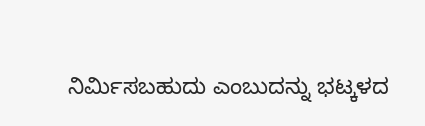ನಿರ್ಮಿಸಬಹುದು ಎಂಬುದನ್ನು ಭಟ್ಕಳದ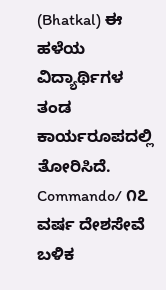(Bhatkal) ಈ ಹಳೆಯ ವಿದ್ಯಾರ್ಥಿಗಳ ತಂಡ ಕಾರ್ಯರೂಪದಲ್ಲಿ ತೋರಿಸಿದೆ.
Commando/ ೧೭ ವರ್ಷ ದೇಶಸೇವೆ ಬಳಿಕ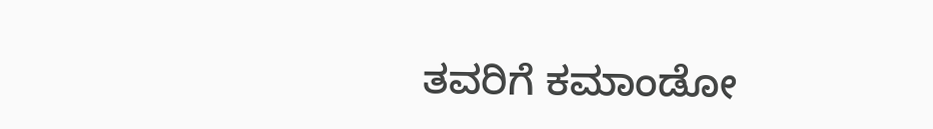ತವರಿಗೆ ಕಮಾಂಡೋ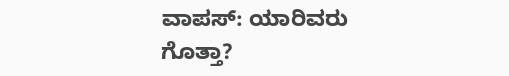ವಾಪಸ್: ಯಾರಿವರು ಗೊತ್ತಾ?